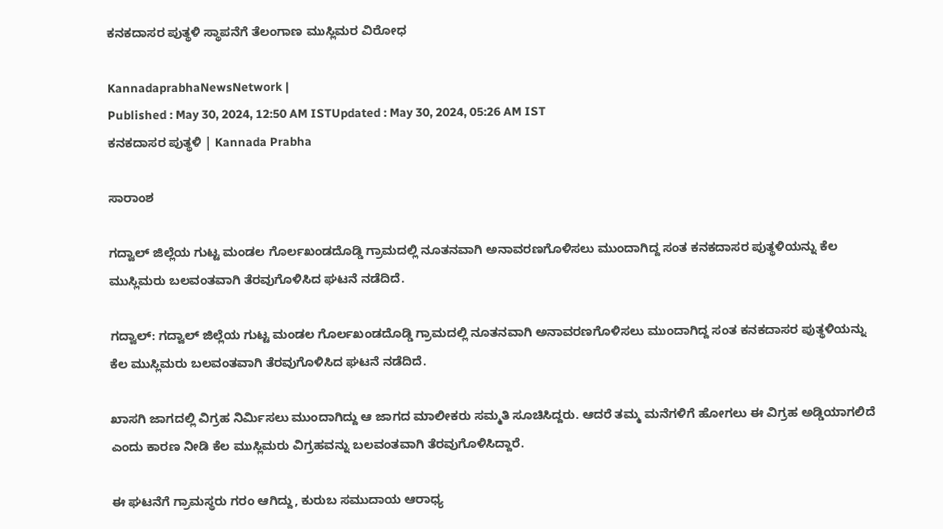ಕನಕದಾಸರ ಪುತ್ಥಳಿ ಸ್ಥಾಪನೆಗೆ ತೆಲಂಗಾಣ ಮುಸ್ಲಿಮರ ವಿರೋಧ

KannadaprabhaNewsNetwork |
Published : May 30, 2024, 12:50 AM ISTUpdated : May 30, 2024, 05:26 AM IST
ಕನಕದಾಸರ ಪುತ್ಥಳಿ | Kannada Prabha

ಸಾರಾಂಶ

ಗದ್ವಾಲ್‌ ಜಿಲ್ಲೆಯ ಗುಟ್ಟ ಮಂಡಲ ಗೊರ್ಲಖಂಡದೊಡ್ಡಿ ಗ್ರಾಮದಲ್ಲಿ ನೂತನವಾಗಿ ಅನಾವರಣಗೊಳಿಸಲು ಮುಂದಾಗಿದ್ದ ಸಂತ ಕನಕದಾಸರ ಪುತ್ಥಳಿಯನ್ನು ಕೆಲ ಮುಸ್ಲಿಮರು ಬಲವಂತವಾಗಿ ತೆರವುಗೊಳಿಸಿದ ಘಟನೆ ನಡೆದಿದೆ.

ಗದ್ವಾಲ್‌: ಗದ್ವಾಲ್‌ ಜಿಲ್ಲೆಯ ಗುಟ್ಟ ಮಂಡಲ ಗೊರ್ಲಖಂಡದೊಡ್ಡಿ ಗ್ರಾಮದಲ್ಲಿ ನೂತನವಾಗಿ ಅನಾವರಣಗೊಳಿಸಲು ಮುಂದಾಗಿದ್ದ ಸಂತ ಕನಕದಾಸರ ಪುತ್ಥಳಿಯನ್ನು ಕೆಲ ಮುಸ್ಲಿಮರು ಬಲವಂತವಾಗಿ ತೆರವುಗೊಳಿಸಿದ ಘಟನೆ ನಡೆದಿದೆ.

ಖಾಸಗಿ ಜಾಗದಲ್ಲಿ ವಿಗ್ರಹ ನಿರ್ಮಿಸಲು ಮುಂದಾಗಿದ್ದು ಆ ಜಾಗದ ಮಾಲೀಕರು ಸಮ್ಮತಿ ಸೂಚಿಸಿದ್ದರು. ಆದರೆ ತಮ್ಮ ಮನೆಗಳಿಗೆ ಹೋಗಲು ಈ ವಿಗ್ರಹ ಅಡ್ಡಿಯಾಗಲಿದೆ ಎಂದು ಕಾರಣ ನೀಡಿ ಕೆಲ ಮುಸ್ಲಿಮರು ವಿಗ್ರಹವನ್ನು ಬಲವಂತವಾಗಿ ತೆರವುಗೊಳಿಸಿದ್ದಾರೆ.

ಈ ಘಟನೆಗೆ ಗ್ರಾಮಸ್ಥರು ಗರಂ ಆಗಿದ್ದು, ಕುರುಬ ಸಮುದಾಯ ಆರಾಧ್ಯ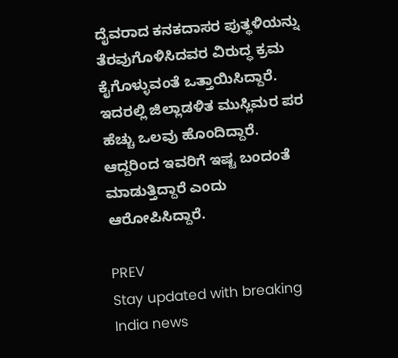ದೈವರಾದ ಕನಕದಾಸರ ಪುತ್ಥಳಿಯನ್ನು ತೆರವುಗೊಳಿಸಿದವರ ವಿರುದ್ಧ ಕ್ರಮ ಕೈಗೊಳ್ಳುವಂತೆ ಒತ್ತಾಯಿಸಿದ್ದಾರೆ. ಇದರಲ್ಲಿ ಜಿಲ್ಲಾಡಳಿತ ಮುಸ್ಲಿಮರ ಪರ ಹೆಚ್ಚು ಒಲವು ಹೊಂದಿದ್ದಾರೆ. ಆದ್ದರಿಂದ ಇವರಿಗೆ ಇಷ್ಟ ಬಂದಂತೆ ಮಾಡುತ್ತಿದ್ದಾರೆ ಎಂದು ಆರೋಪಿಸಿದ್ದಾರೆ.

PREV
Stay updated with breaking India news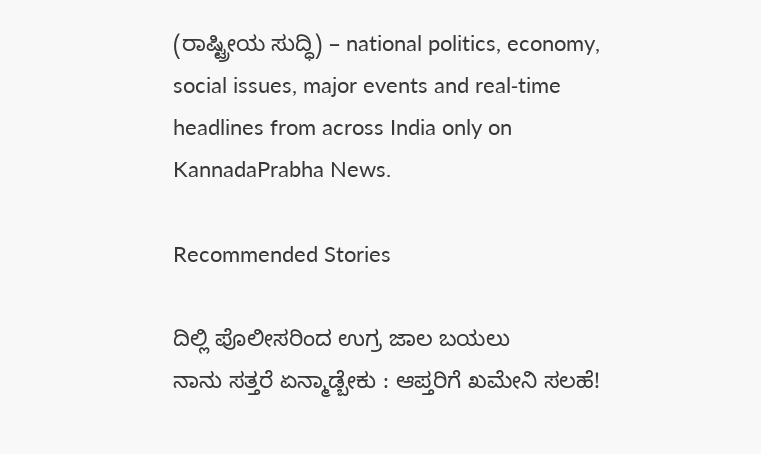(ರಾಷ್ಟ್ರೀಯ ಸುದ್ಧಿ) – national politics, economy, social issues, major events and real‑time headlines from across India only on KannadaPrabha News.

Recommended Stories

ದಿಲ್ಲಿ ಪೊಲೀಸರಿಂದ ಉಗ್ರ ಜಾಲ ಬಯಲು
ನಾನು ಸತ್ತರೆ ಏನ್ಮಾಡ್ಬೇಕು : ಆಪ್ತರಿಗೆ ಖಮೇನಿ ಸಲಹೆ!